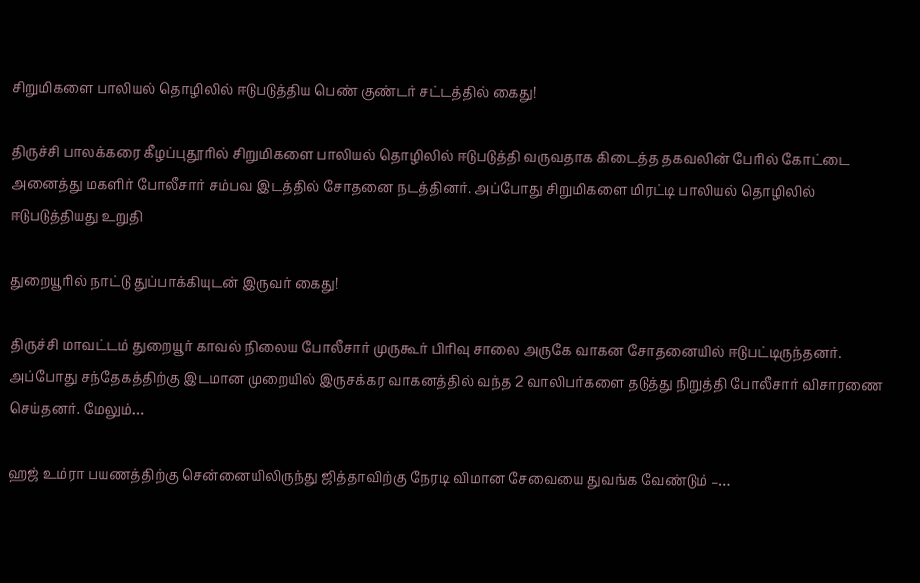சிறுமிகளை பாலியல் தொழிலில் ஈடுபடுத்திய பெண் குண்டர் சட்டத்தில் கைது!

திருச்சி பாலக்கரை கீழப்புதூரில் சிறுமிகளை பாலியல் தொழிலில் ஈடுபடுத்தி வருவதாக கிடைத்த தகவலின் பேரில் கோட்டை அனைத்து மகளிர் போலீசார் சம்பவ இடத்தில் சோதனை நடத்தினர். அப்போது சிறுமிகளை மிரட்டி பாலியல் தொழிலில் ஈடுபடுத்தியது உறுதி

துறையூரில் நாட்டு துப்பாக்கியுடன் இருவர் கைது!

திருச்சி மாவட்டம் துறையூர் காவல் நிலைய போலீசார் முருகூர் பிரிவு சாலை அருகே வாகன சோதனையில் ஈடுபட்டிருந்தனர். அப்போது சந்தேகத்திற்கு இடமான முறையில் இருசக்கர வாகனத்தில் வந்த 2 வாலிபர்களை தடுத்து நிறுத்தி போலீசார் விசாரணை செய்தனர். மேலும்…

ஹஜ் உம்ரா பயணத்திற்கு சென்னையிலிருந்து ஜித்தாவிற்கு நேரடி விமான சேவையை துவங்க வேண்டும் –…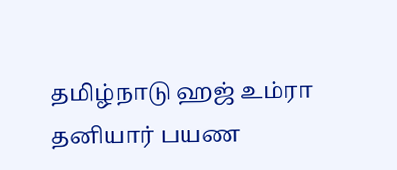தமிழ்நாடு ஹஜ் உம்ரா தனியார் பயண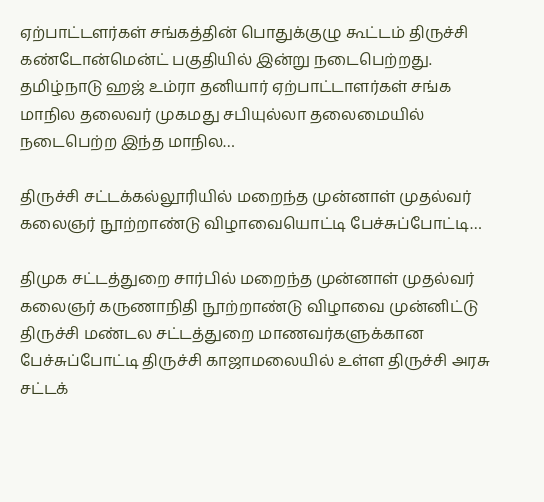ஏற்பாட்டளர்கள் சங்கத்தின் பொதுக்குழு கூட்டம் திருச்சி கண்டோன்மென்ட் பகுதியில் இன்று நடைபெற்றது. தமிழ்நாடு ஹஜ் உம்ரா தனியார் ஏற்பாட்டாளர்கள் சங்க மாநில தலைவர் முகமது சபியுல்லா தலைமையில் நடைபெற்ற இந்த மாநில…

திருச்சி சட்டக்கல்லூரியில் மறைந்த முன்னாள் முதல்வர் கலைஞர் நூற்றாண்டு விழாவையொட்டி பேச்சுப்போட்டி…

திமுக சட்டத்துறை சார்பில் மறைந்த முன்னாள் முதல்வர் கலைஞர் கருணாநிதி நூற்றாண்டு விழாவை முன்னிட்டு திருச்சி மண்டல சட்டத்துறை மாணவர்களுக்கான பேச்சுப்போட்டி திருச்சி காஜாமலையில் உள்ள திருச்சி அரசு சட்டக்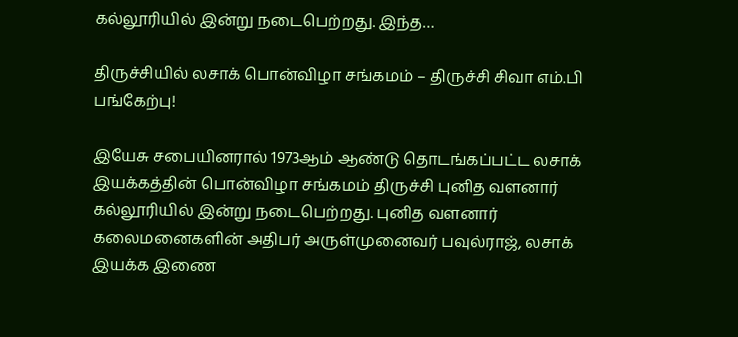கல்லூரியில் இன்று நடைபெற்றது. இந்த…

திருச்சியில் லசாக் பொன்விழா சங்கமம் – திருச்சி சிவா எம்.பி பங்கேற்பு!

இயேசு சபையினரால் 1973ஆம் ஆண்டு தொடங்கப்பட்ட லசாக் இயக்கத்தின் பொன்விழா சங்கமம் திருச்சி புனித வளனார் கல்லூரியில் இன்று நடைபெற்றது. புனித வளனார் கலைமனைகளின் அதிபர் அருள்முனைவர் பவுல்ராஜ், லசாக் இயக்க இணை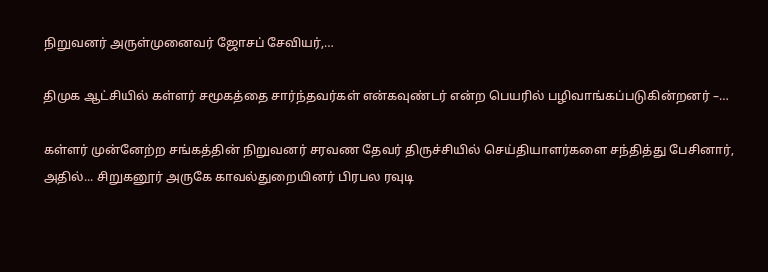நிறுவனர் அருள்முனைவர் ஜோசப் சேவியர்,…

திமுக ஆட்சியில் கள்ளர் சமூகத்தை சார்ந்தவர்கள் என்கவுண்டர் என்ற பெயரில் பழிவாங்கப்படுகின்றனர் –…

கள்ளர் முன்னேற்ற சங்கத்தின் நிறுவனர் சரவண தேவர் திருச்சியில் செய்தியாளர்களை சந்தித்து பேசினார், அதில்... சிறுகனூர் அருகே காவல்துறையினர் பிரபல ரவுடி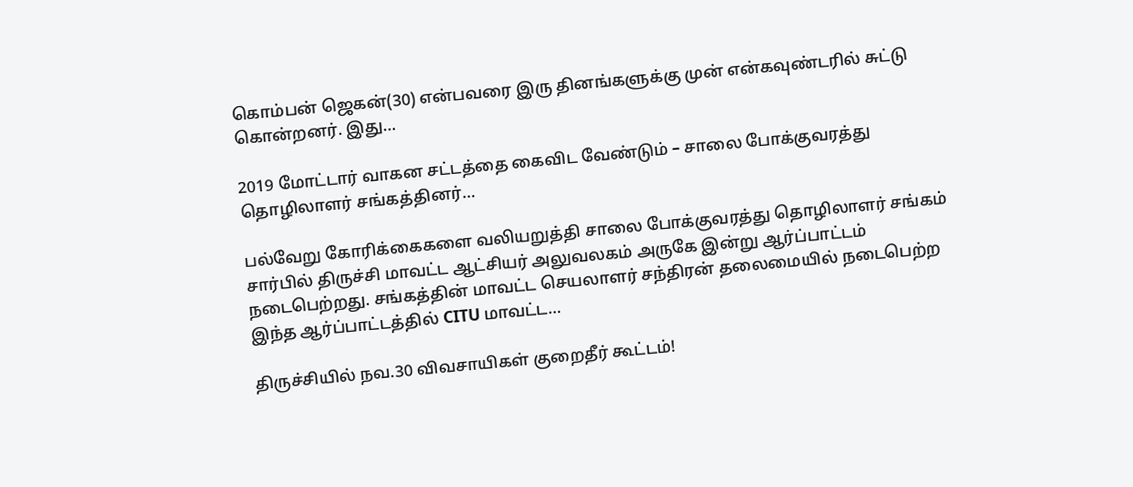கொம்பன் ஜெகன்(30) என்பவரை இரு தினங்களுக்கு முன் என்கவுண்டரில் சுட்டு கொன்றனர். இது…

2019 மோட்டார் வாகன சட்டத்தை கைவிட வேண்டும் – சாலை போக்குவரத்து தொழிலாளர் சங்கத்தினர்…

பல்வேறு கோரிக்கைகளை வலியறுத்தி சாலை போக்குவரத்து தொழிலாளர் சங்கம் சார்பில் திருச்சி மாவட்ட ஆட்சியர் அலுவலகம் அருகே இன்று ஆர்ப்பாட்டம் நடைபெற்றது. சங்கத்தின் மாவட்ட செயலாளர் சந்திரன் தலைமையில் நடைபெற்ற இந்த ஆர்ப்பாட்டத்தில் CITU மாவட்ட…

திருச்சியில் நவ.30 விவசாயிகள் குறைதீர் கூட்டம்!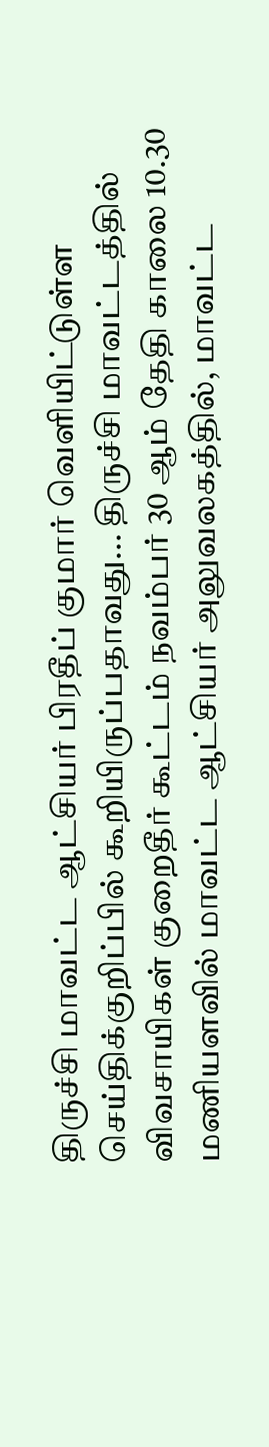திருச்சி மாவட்ட ஆட்சியர் பிரதீப் குமார் வெளியிட்டுள்ள செய்திக்குறிப்பில் கூறியிருப்பதாவது... திருச்சி மாவட்டத்தில் விவசாயிகள் குறைதீர் கூட்டம் நவம்பர் 30 ஆம் தேதி காலை 10.30 மணியளவில் மாவட்ட ஆட்சியர் அலுவலகத்தில், மாவட்ட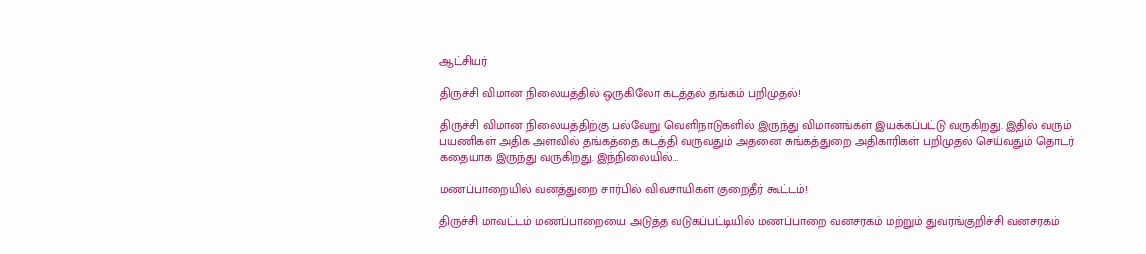ஆட்சியர்

திருச்சி விமான நிலையத்தில் ஒருகிலோ கடத்தல் தங்கம் பறிமுதல்!

திருச்சி விமான நிலையத்திற்கு பல்வேறு வெளிநாடுகளில் இருந்து விமானங்கள் இயக்கப்பட்டு வருகிறது. இதில் வரும் பயணிகள் அதிக அளவில் தங்கத்தை கடத்தி வருவதும் அதனை சுங்கத்துறை அதிகாரிகள் பறிமுதல் செய்வதும் தொடர் கதையாக இருந்து வருகிறது. இந்நிலையில்…

மணப்பாறையில் வனத்துறை சார்பில் விவசாயிகள் குறைதீர் கூட்டம்!

திருச்சி மாவட்டம் மணப்பாறையை அடுத்த வடுகப்பட்டியில் மணப்பாறை வனசரகம் மற்றும் துவரங்குறிச்சி வனசரகம்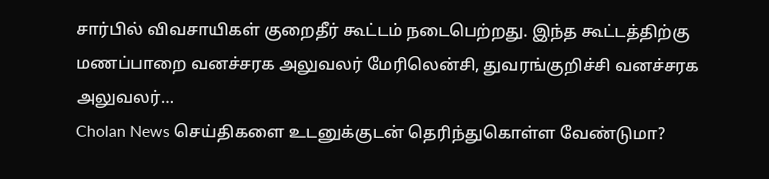சார்பில் விவசாயிகள் குறைதீர் கூட்டம் நடைபெற்றது. இந்த கூட்டத்திற்கு மணப்பாறை வனச்சரக அலுவலர் மேரிலென்சி, துவரங்குறிச்சி வனச்சரக அலுவலர்…
Cholan News செய்திகளை உடனுக்குடன் தெரிந்துகொள்ள வேண்டுமா?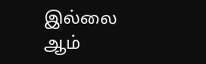இல்லை ஆம்